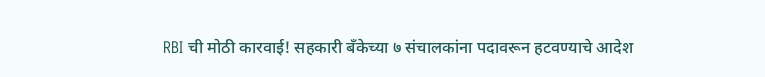RBI ची मोठी कारवाई! सहकारी बँकेच्या ७ संचालकांना पदावरून हटवण्याचे आदेश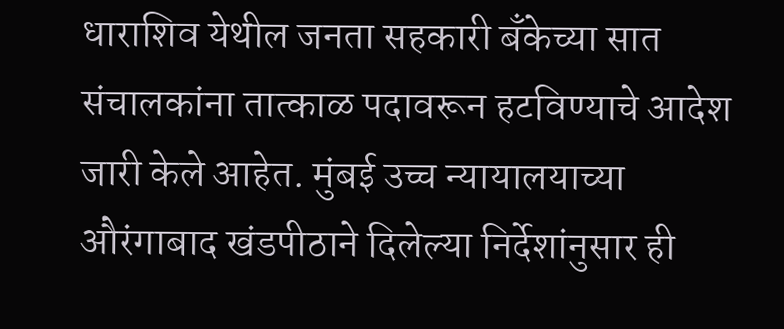धाराशिव येथील जनता सहकारी बँकेच्या सात संचालकांना तात्काळ पदावरून हटविण्याचे आदेश जारी केले आहेत. मुंबई उच्च न्यायालयाच्या औरंगाबाद खंडपीठाने दिलेल्या निर्देशांनुसार ही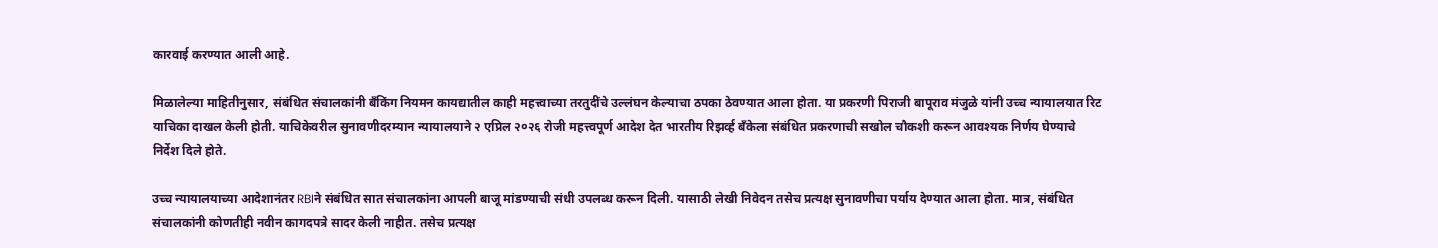कारवाई करण्यात आली आहे.

मिळालेल्या माहितीनुसार, संबंधित संचालकांनी बँकिंग नियमन कायद्यातील काही महत्त्वाच्या तरतुदींचे उल्लंघन केल्याचा ठपका ठेवण्यात आला होता. या प्रकरणी पिराजी बापूराव मंजुळे यांनी उच्च न्यायालयात रिट याचिका दाखल केली होती. याचिकेवरील सुनावणीदरम्यान न्यायालयाने २ एप्रिल २०२६ रोजी महत्त्वपूर्ण आदेश देत भारतीय रिझर्व्ह बँकेला संबंधित प्रकरणाची सखोल चौकशी करून आवश्यक निर्णय घेण्याचे निर्देश दिले होते.

उच्च न्यायालयाच्या आदेशानंतर RBIने संबंधित सात संचालकांना आपली बाजू मांडण्याची संधी उपलब्ध करून दिली. यासाठी लेखी निवेदन तसेच प्रत्यक्ष सुनावणीचा पर्याय देण्यात आला होता. मात्र, संबंधित संचालकांनी कोणतीही नवीन कागदपत्रे सादर केली नाहीत. तसेच प्रत्यक्ष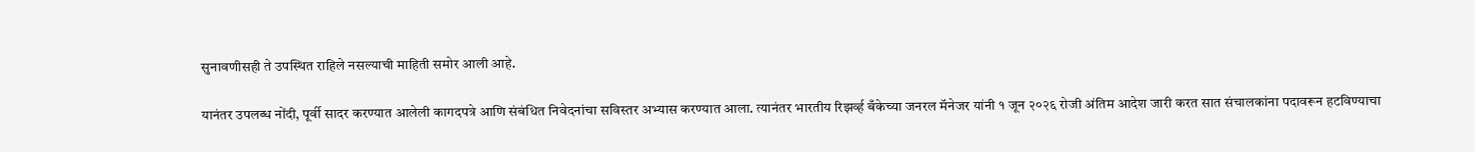सुनावणीसही ते उपस्थित राहिले नसल्याची माहिती समोर आली आहे.

यानंतर उपलब्ध नोंदी, पूर्वी सादर करण्यात आलेली कागदपत्रे आणि संबंधित निवेदनांचा सविस्तर अभ्यास करण्यात आला. त्यानंतर भारतीय रिझर्व्ह बँकेच्या जनरल मॅनेजर यांनी १ जून २०२६ रोजी अंतिम आदेश जारी करत सात संचालकांना पदावरून हटविण्याचा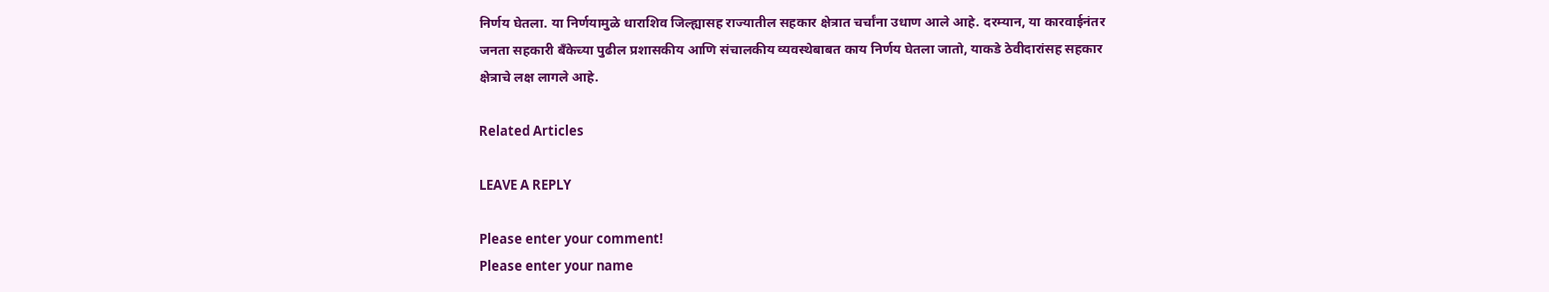निर्णय घेतला. या निर्णयामुळे धाराशिव जिल्ह्यासह राज्यातील सहकार क्षेत्रात चर्चांना उधाण आले आहे. दरम्यान, या कारवाईनंतर जनता सहकारी बँकेच्या पुढील प्रशासकीय आणि संचालकीय व्यवस्थेबाबत काय निर्णय घेतला जातो, याकडे ठेवीदारांसह सहकार क्षेत्राचे लक्ष लागले आहे.

Related Articles

LEAVE A REPLY

Please enter your comment!
Please enter your name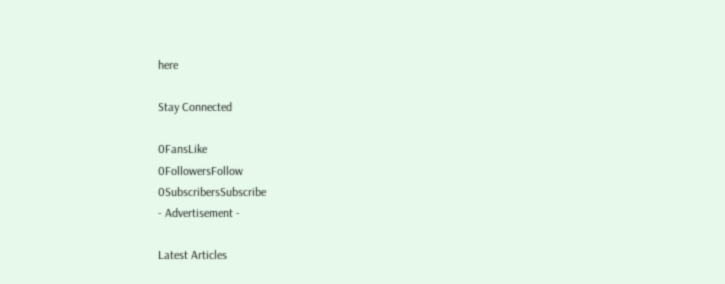here

Stay Connected

0FansLike
0FollowersFollow
0SubscribersSubscribe
- Advertisement -

Latest Articles